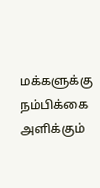மக்களுக்கு நம்பிக்கை அளிக்கும்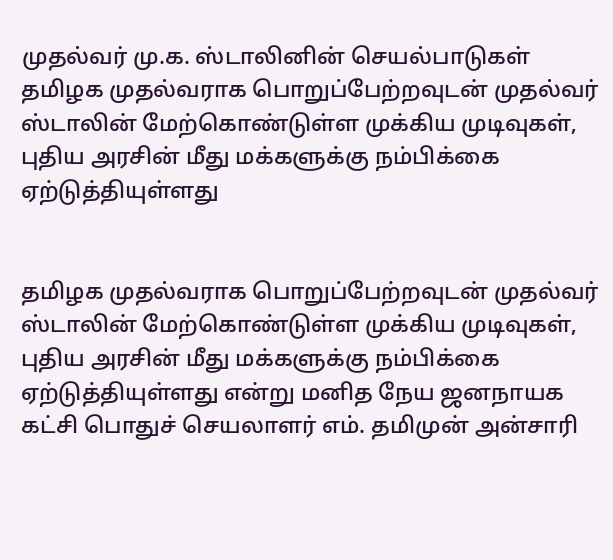முதல்வர் மு.க. ஸ்டாலினின் செயல்பாடுகள்
தமிழக முதல்வராக பொறுப்பேற்றவுடன் முதல்வர் ஸ்டாலின் மேற்கொண்டுள்ள முக்கிய முடிவுகள், புதிய அரசின் மீது மக்களுக்கு நம்பிக்கை ஏற்டுத்தியுள்ளது


தமிழக முதல்வராக பொறுப்பேற்றவுடன் முதல்வர் ஸ்டாலின் மேற்கொண்டுள்ள முக்கிய முடிவுகள், புதிய அரசின் மீது மக்களுக்கு நம்பிக்கை ஏற்டுத்தியுள்ளது என்று மனித நேய ஜனநாயக கட்சி பொதுச் செயலாளர் எம். தமிமுன் அன்சாரி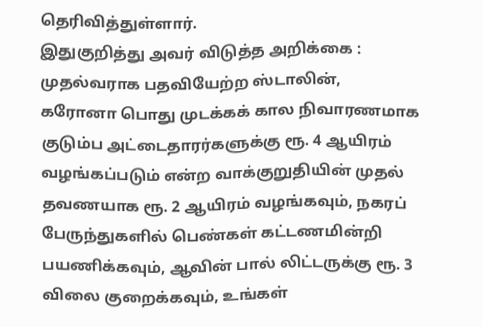தெரிவித்துள்ளார்.
இதுகுறித்து அவர் விடுத்த அறிக்கை :
முதல்வராக பதவியேற்ற ஸ்டாலின், கரோனா பொது முடக்கக் கால நிவாரணமாக குடும்ப அட்டைதாரர்களுக்கு ரூ. 4 ஆயிரம் வழங்கப்படும் என்ற வாக்குறுதியின் முதல் தவணயாக ரூ. 2 ஆயிரம் வழங்கவும், நகரப் பேருந்துகளில் பெண்கள் கட்டணமின்றி பயணிக்கவும், ஆவின் பால் லிட்டருக்கு ரூ. 3 விலை குறைக்கவும், உங்கள்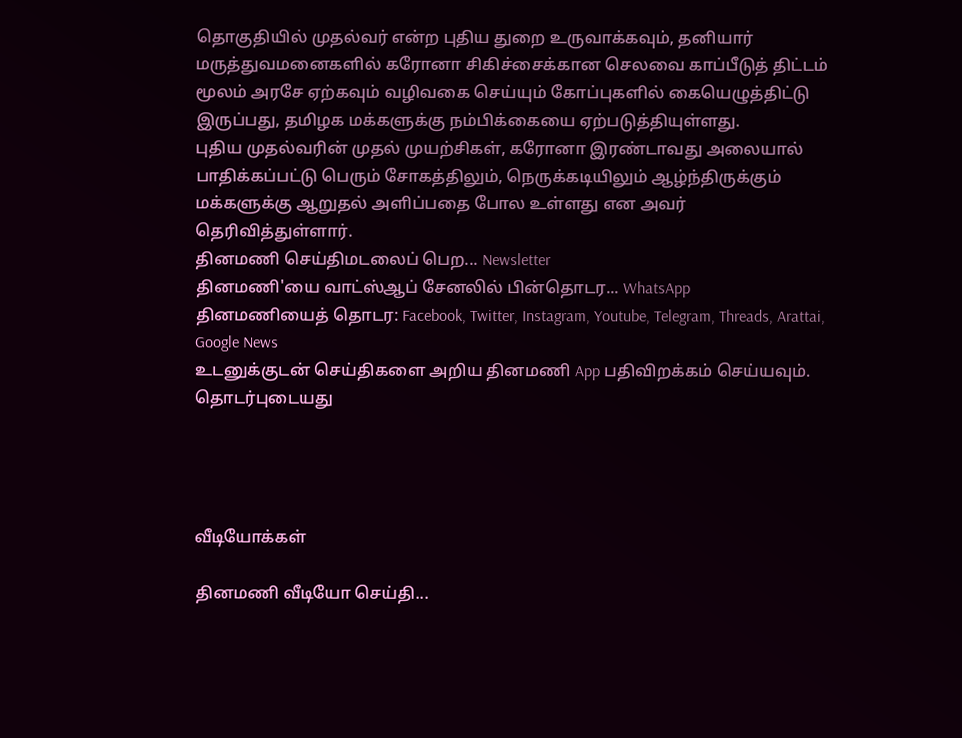தொகுதியில் முதல்வர் என்ற புதிய துறை உருவாக்கவும், தனியார் மருத்துவமனைகளில் கரோனா சிகிச்சைக்கான செலவை காப்பீடுத் திட்டம் மூலம் அரசே ஏற்கவும் வழிவகை செய்யும் கோப்புகளில் கையெழுத்திட்டு இருப்பது, தமிழக மக்களுக்கு நம்பிக்கையை ஏற்படுத்தியுள்ளது.
புதிய முதல்வரின் முதல் முயற்சிகள், கரோனா இரண்டாவது அலையால் பாதிக்கப்பட்டு பெரும் சோகத்திலும், நெருக்கடியிலும் ஆழ்ந்திருக்கும் மக்களுக்கு ஆறுதல் அளிப்பதை போல உள்ளது என அவர் தெரிவித்துள்ளார்.
தினமணி செய்திமடலைப் பெற... Newsletter
தினமணி'யை வாட்ஸ்ஆப் சேனலில் பின்தொடர... WhatsApp
தினமணியைத் தொடர: Facebook, Twitter, Instagram, Youtube, Telegram, Threads, Arattai, Google News
உடனுக்குடன் செய்திகளை அறிய தினமணி App பதிவிறக்கம் செய்யவும்.
தொடர்புடையது




வீடியோக்கள்

தினமணி வீடியோ செய்தி...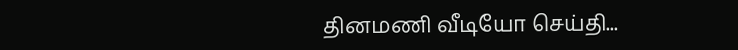தினமணி வீடியோ செய்தி...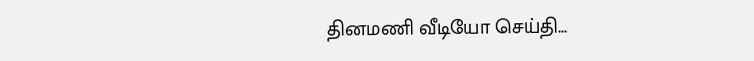தினமணி வீடியோ செய்தி...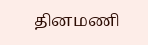தினமணி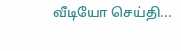வீடியோ செய்தி...